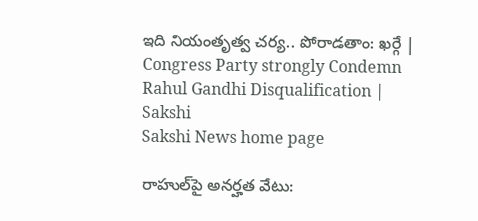ఇది నియంతృత్వ చర్య.. పోరాడతాం: ఖర్గే | Congress Party strongly Condemn Rahul Gandhi Disqualification | Sakshi
Sakshi News home page

రాహుల్‌పై అనర్హత వేటు: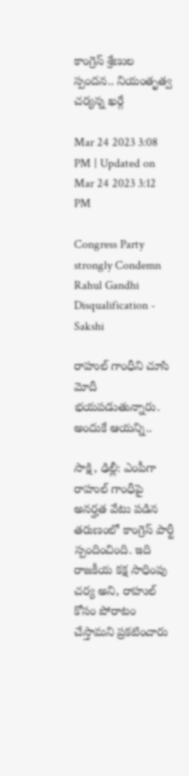కాంగ్రెస్‌ శ్రేణుల స్పందన.. నియంతృత్వ చర్యన్న ఖర్గే

Mar 24 2023 3:08 PM | Updated on Mar 24 2023 3:12 PM

Congress Party strongly Condemn Rahul Gandhi Disqualification - Sakshi

రాహుల్‌ గాంధీని చూసి మోదీ భయపడుతున్నారు. అందుకే ఆయన్ని..

సాక్షి, ఢిల్లీ: ఎంపీగా రాహుల్‌ గాంధీపై అనర్హత వేటు పడిన తరుణంలో కాంగ్రెస్‌ పార్టీ స్పందించింది. ఇది రాజకీయ కక్ష సాధింపు చర్య అని, రాహుల్‌ కోసం పోరాటం చేస్తామని ప్రకటించారు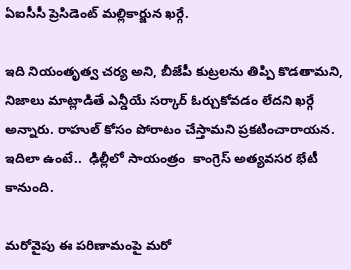ఏఐసీసీ ప్రెసిడెంట్‌ మల్లికార్జున ఖర్గే.

ఇది నియంతృత్వ చర్య అని, బీజేపీ కుట్రలను తిప్పి కొడతామని, నిజాలు మాట్లాడితే ఎన్డీయే సర్కార్‌ ఓర్చుకోవడం లేదని ఖర్గే అన్నారు. రాహుల్‌ కోసం పోరాటం చేస్తామని ప్రకటించారాయన. ఇదిలా ఉంటే..  ఢిల్లీలో సాయంత్రం  కాంగ్రెస్‌ అత్యవసర భేటీ కానుంది.

మరోవైపు ఈ పరిణామంపై మరో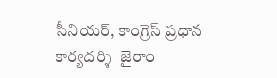సీనియర్‌, కాంగ్రెస్ ప్రధాన కార్యదర్శి  జైరాం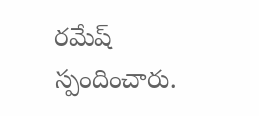రమేష్‌ స్పందించారు.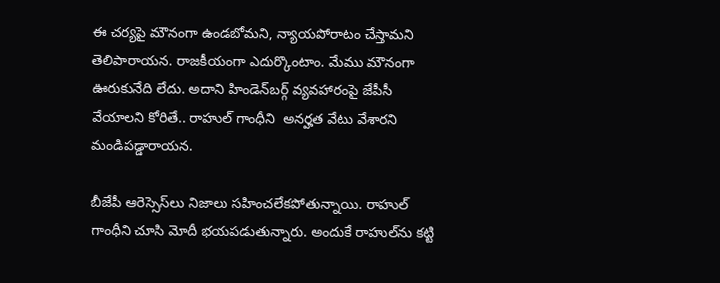ఈ చర్యపై మౌనంగా ఉండబోమని, న్యాయపోరాటం చేస్తామని తెలిపారాయన. రాజకీయంగా ఎదుర్కొంటాం. మేము మౌనంగా ఊరుకునేది లేదు. అదాని హిండెన్‌బర్గ్‌ వ్యవహారంపై జేపీసీ వేయాలని కోరితే.. రాహుల్ గాంధీని  అనర్హత వేటు వేశారని మండిపడ్డారాయన.

బీజేపీ ఆరెస్సెస్‌లు నిజాలు సహించలేకపోతున్నాయి. రాహుల్‌ గాంధీని చూసి మోదీ భయపడుతున్నారు. అందుకే రాహుల్‌ను కట్టి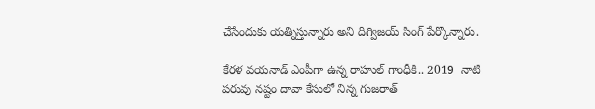చేసేందుకు యత్నిస్తున్నారు అని దిగ్విజయ్‌ సింగ్‌ పేర్కొన్నారు.

కేరళ వయనాడ్‌ ఎంపీగా ఉన్న రాహుల్‌ గాంధీకి.. 2019  నాటి పరువు నష్టం దావా కేసులో నిన్న గుజరాత్‌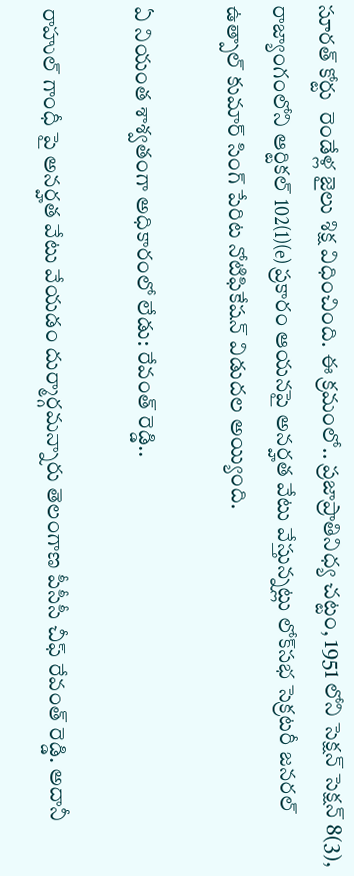సూరత్‌ కోర్టు  రెండేళ్ల జైలు శిక్ష విధించింది. ఈ క్రమంలో.. ప్ర‌జాప్రాతినిధ్య చ‌ట్టం, 1951 లోని సెక్షన్‌ సెక్షన్‌ 8(3), రాజ్యాంగంలోని ఆర్టికల్‌ 102(1)(e) ప్రకారం ఆయనపై అనర్హత వేటు వేస్తున్నట్లు లోక్‌సభ సెక్రటరీ జనరల్‌ ఉత్పాల్‌ కుమార్‌ సింగ్‌ పేరిట నోటిఫికేషన్‌ విడుదల అయ్యింది.

ఏ నియంత శాశ్వతంగా అధికారంలో లేడు: రేవంత్ రెడ్డి..

రాహుల్ గాంధీ పై అనర్హత వేటు వేయడం దుర్మార్గమన్నారు తెలంగాణ పీసీసీ చీఫ్‌ రేవంత్‌ రెడ్డి. అదానీ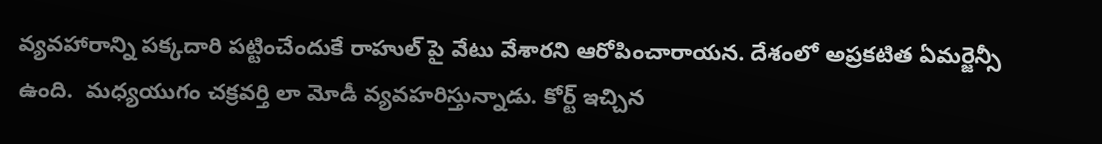వ్యవహారాన్ని పక్కదారి పట్టించేందుకే రాహుల్ పై వేటు వేశారని ఆరోపించారాయన. దేశంలో అప్రకటిత ఏమర్జెన్సీ  ఉంది.  మధ్యయుగం చక్రవర్తి లా మోడీ వ్యవహరిస్తున్నాడు. కోర్ట్ ఇచ్చిన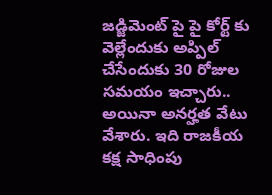జడ్జిమెంట్ పై పై కోర్ట్ కు వెల్లేందుకు అప్పిల్ చేసేందుకు 30 రోజుల సమయం ఇచ్చారు.. అయినా అనర్హత వేటు వేశారు. ఇది రాజకీయ కక్ష సాధింపు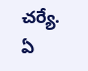చర్యే. ఏ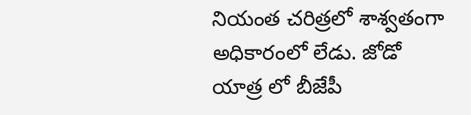నియంత చరిత్రలో శాశ్వతంగా అధికారంలో లేడు. జోడో యాత్ర లో బీజేపీ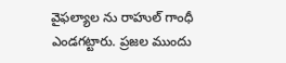వైఫల్యాల ను రాహుల్ గాంధీ ఎండగట్టారు. ప్రజల ముందు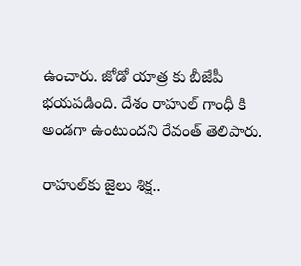ఉంచారు. జోడో యాత్ర కు బీజేపీ భయపడింది. దేశం రాహుల్ గాంధీ కి అండగా ఉంటుందని రేవంత్‌ తెలిపారు.

రాహుల్‌కు జైలు శిక్ష..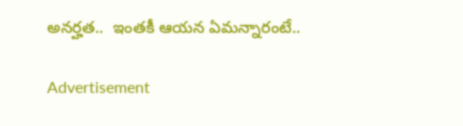అనర్హత..  ఇంతకీ ఆయన ఏమన్నారంటే..

Advertisement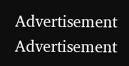Advertisement
Advertisement